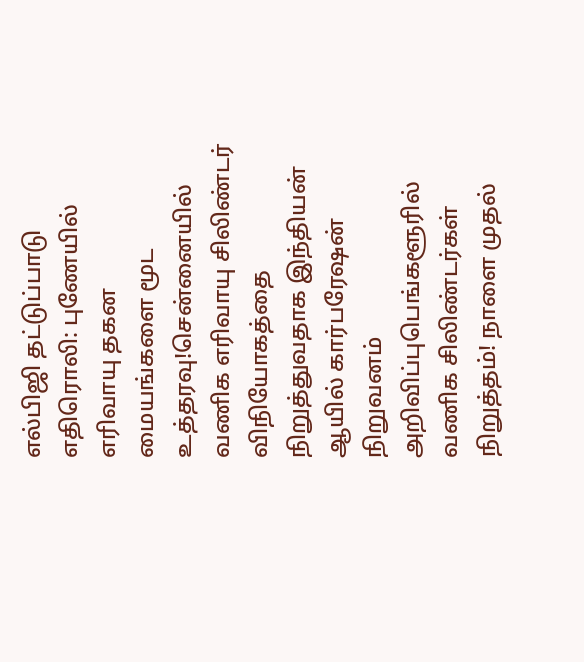எல்பிஜி தட்டுப்பாடு எதிரொலி: புணேயில் எரிவாயு தகன மையங்களை மூட உத்தரவு!சென்னையில் வணிக எரிவாயு சிலிண்டர் விநியோகத்தை நிறுத்துவதாக இந்தியன் ஆயில் கார்பரேஷன் நிறுவனம் அறிவிப்புபெங்களூரில் வணிக சிலிண்டர்கள் நிறுத்தம்! நாளை முதல்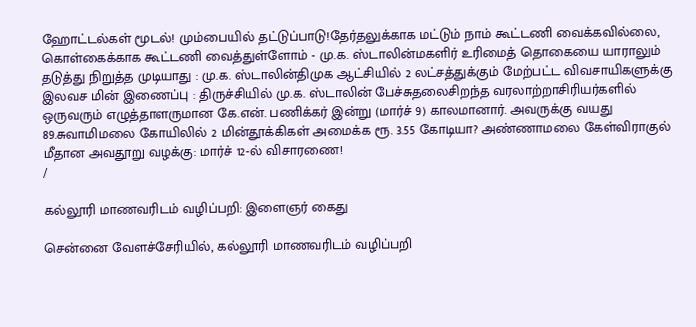ஹோட்டல்கள் மூடல்! மும்பையில் தட்டுப்பாடு!தேர்தலுக்காக மட்டும் நாம் கூட்டணி வைக்கவில்லை, கொள்கைக்காக கூட்டணி வைத்துள்ளோம் - மு.க. ஸ்டாலின்மகளிர் உரிமைத் தொகையை யாராலும் தடுத்து நிறுத்த முடியாது : மு.க. ஸ்டாலின்திமுக ஆட்சியில் 2 லட்சத்துக்கும் மேற்பட்ட விவசாயிகளுக்கு இலவச மின் இணைப்பு : திருச்சியில் மு.க. ஸ்டாலின் பேச்சுதலைசிறந்த வரலாற்றாசிரியர்களில் ஒருவரும் எழுத்தாளருமான கே.என். பணிக்கர் இன்று (மார்ச் 9) காலமானார். அவருக்கு வயது 89.சுவாமிமலை கோயிலில் 2 மின்தூக்கிகள் அமைக்க ரூ. 3.55 கோடியா? அண்ணாமலை கேள்விராகுல் மீதான அவதூறு வழக்கு: மார்ச் 12-ல் விசாரணை!
/

கல்லூரி மாணவரிடம் வழிப்பறி: இளைஞர் கைது

சென்னை வேளச்சேரியில், கல்லூரி மாணவரிடம் வழிப்பறி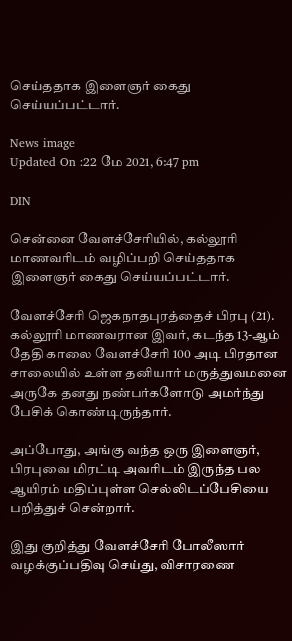செய்ததாக இளைஞர் கைது செய்யப்பட்டார்.

News image
Updated On :22 மே 2021, 6:47 pm

DIN

சென்னை வேளச்சேரியில், கல்லூரி மாணவரிடம் வழிப்பறி செய்ததாக இளைஞர் கைது செய்யப்பட்டார்.

வேளச்சேரி ஜெகநாதபுரத்தைச் பிரபு (21). கல்லூரி மாணவரான இவர், கடந்த 13-ஆம் தேதி காலை வேளச்சேரி 100 அடி பிரதான சாலையில் உள்ள தனியார் மருத்துவமனை அருகே தனது நண்பர்களோடு அமர்ந்து பேசிக் கொண்டிருந்தார்.

அப்போது, அங்கு வந்த ஒரு இளைஞர், பிரபுவை மிரட்டி அவரிடம் இருந்த பல ஆயிரம் மதிப்புள்ள செல்லிடப்பேசியை பறித்துச் சென்றார்.

இது குறித்து வேளச்சேரி போலீஸார் வழக்குப்பதிவு செய்து, விசாரணை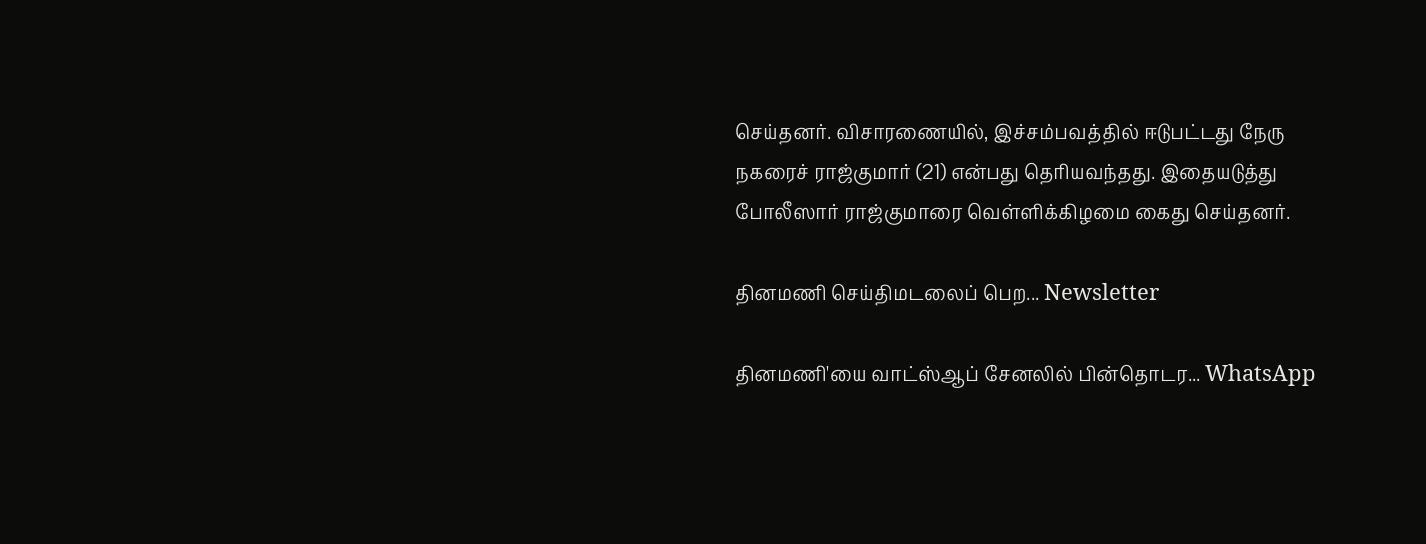செய்தனர். விசாரணையில், இச்சம்பவத்தில் ஈடுபட்டது நேரு நகரைச் ராஜ்குமார் (21) என்பது தெரியவந்தது. இதையடுத்து போலீஸார் ராஜ்குமாரை வெள்ளிக்கிழமை கைது செய்தனர்.

தினமணி செய்திமடலைப் பெற... Newsletter

தினமணி'யை வாட்ஸ்ஆப் சேனலில் பின்தொடர... WhatsApp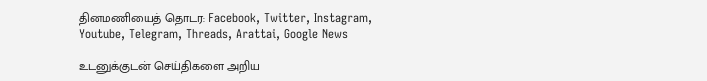தினமணியைத் தொடர: Facebook, Twitter, Instagram, Youtube, Telegram, Threads, Arattai, Google News

உடனுக்குடன் செய்திகளை அறிய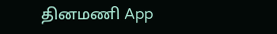தினமணி App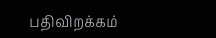பதிவிறக்கம்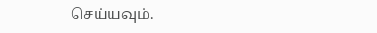செய்யவும்.